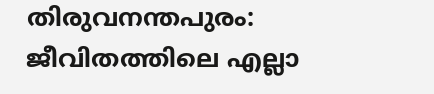തിരുവനന്തപുരം: ജീവിതത്തിലെ എല്ലാ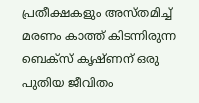പ്രതീക്ഷകളും അസ്തമിച്ച് മരണം കാത്ത് കിടന്നിരുന്ന ബെക്സ് കൃഷ്ണന് ഒരു പുതിയ ജീവിതം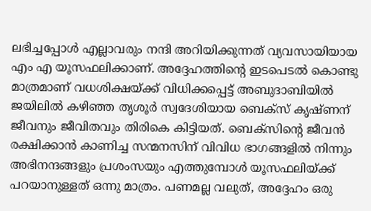ലഭിച്ചപ്പോൾ എല്ലാവരും നന്ദി അറിയിക്കുന്നത് വ്യവസായിയായ എം എ യൂസഫലിക്കാണ്. അദ്ദേഹത്തിന്റെ ഇടപെടൽ കൊണ്ടു മാത്രമാണ് വധശിക്ഷയ്ക്ക് വിധിക്കപ്പെട്ട് അബുദാബിയിൽ ജയിലിൽ കഴിഞ്ഞ തൃശൂർ സ്വദേശിയായ ബെക്സ് കൃഷ്ണന് ജീവനും ജീവിതവും തിരികെ കിട്ടിയത്. ബെക്സിന്റെ ജീവൻ രക്ഷിക്കാൻ കാണിച്ച സന്മനസിന് വിവിധ ഭാഗങ്ങളിൽ നിന്നും അഭിനന്ദങ്ങളും പ്രശംസയും എത്തുമ്പോൾ യൂസഫലിയ്ക്ക് പറയാനുള്ളത് ഒന്നു മാത്രം. പണമല്ല വലുത്, അദ്ദേഹം ഒരു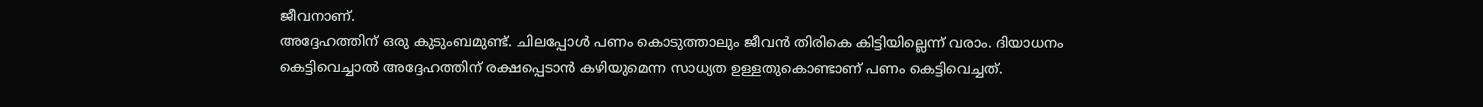ജീവനാണ്.
അദ്ദേഹത്തിന് ഒരു കുടുംബമുണ്ട്. ചിലപ്പോൾ പണം കൊടുത്താലും ജീവൻ തിരികെ കിട്ടിയില്ലെന്ന് വരാം. ദിയാധനം കെട്ടിവെച്ചാൽ അദ്ദേഹത്തിന് രക്ഷപ്പെടാൻ കഴിയുമെന്ന സാധ്യത ഉള്ളതുകൊണ്ടാണ് പണം കെട്ടിവെച്ചത്.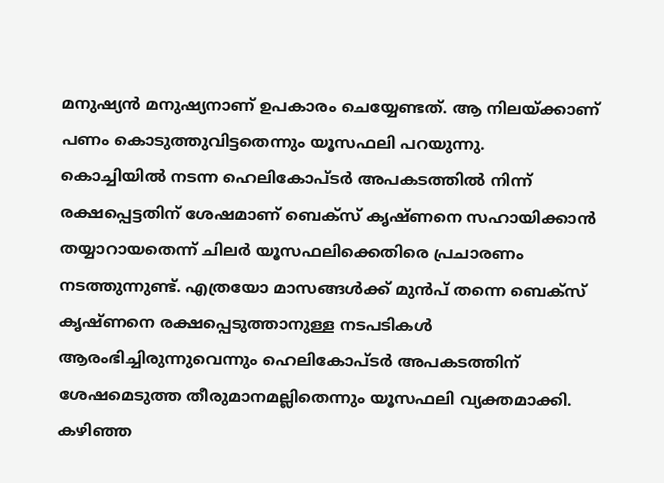മനുഷ്യൻ മനുഷ്യനാണ് ഉപകാരം ചെയ്യേണ്ടത്. ആ നിലയ്ക്കാണ് പണം കൊടുത്തുവിട്ടതെന്നും യൂസഫലി പറയുന്നു.
കൊച്ചിയിൽ നടന്ന ഹെലികോപ്ടർ അപകടത്തിൽ നിന്ന് രക്ഷപ്പെട്ടതിന് ശേഷമാണ് ബെക്സ് കൃഷ്ണനെ സഹായിക്കാൻ തയ്യാറായതെന്ന് ചിലർ യൂസഫലിക്കെതിരെ പ്രചാരണം നടത്തുന്നുണ്ട്. എത്രയോ മാസങ്ങൾക്ക് മുൻപ് തന്നെ ബെക്സ് കൃഷ്ണനെ രക്ഷപ്പെടുത്താനുള്ള നടപടികൾ ആരംഭിച്ചിരുന്നുവെന്നും ഹെലികോപ്ടർ അപകടത്തിന് ശേഷമെടുത്ത തീരുമാനമല്ലിതെന്നും യൂസഫലി വ്യക്തമാക്കി. കഴിഞ്ഞ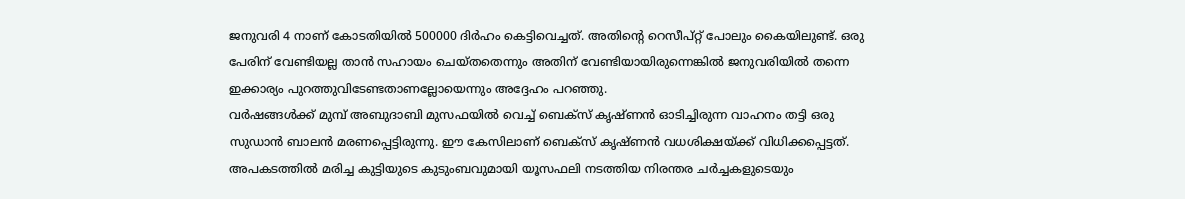ജനുവരി 4 നാണ് കോടതിയിൽ 500000 ദിർഹം കെട്ടിവെച്ചത്. അതിന്റെ റെസീപ്റ്റ് പോലും കൈയിലുണ്ട്. ഒരു പേരിന് വേണ്ടിയല്ല താൻ സഹായം ചെയ്തതെന്നും അതിന് വേണ്ടിയായിരുന്നെങ്കിൽ ജനുവരിയിൽ തന്നെ ഇക്കാര്യം പുറത്തുവിടേണ്ടതാണല്ലോയെന്നും അദ്ദേഹം പറഞ്ഞു.
വർഷങ്ങൾക്ക് മുമ്പ് അബുദാബി മുസഫയിൽ വെച്ച് ബെക്സ് കൃഷ്ണൻ ഓടിച്ചിരുന്ന വാഹനം തട്ടി ഒരു സുഡാൻ ബാലൻ മരണപ്പെട്ടിരുന്നു. ഈ കേസിലാണ് ബെക്സ് കൃഷ്ണൻ വധശിക്ഷയ്ക്ക് വിധിക്കപ്പെട്ടത്. അപകടത്തിൽ മരിച്ച കുട്ടിയുടെ കുടുംബവുമായി യൂസഫലി നടത്തിയ നിരന്തര ചർച്ചകളുടെയും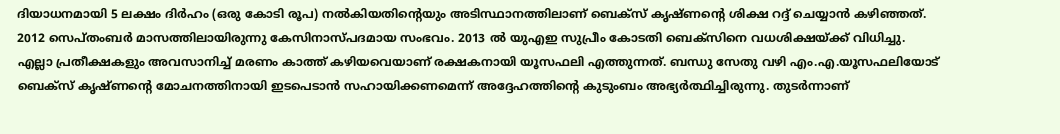ദിയാധനമായി 5 ലക്ഷം ദിർഹം (ഒരു കോടി രൂപ) നൽകിയതിന്റെയും അടിസ്ഥാനത്തിലാണ് ബെക്സ് കൃഷ്ണന്റെ ശിക്ഷ റദ്ദ് ചെയ്യാൻ കഴിഞ്ഞത്. 2012 സെപ്തംബർ മാസത്തിലായിരുന്നു കേസിനാസ്പദമായ സംഭവം. 2013 ൽ യുഎഇ സുപ്രീം കോടതി ബെക്സിനെ വധശിക്ഷയ്ക്ക് വിധിച്ചു.
എല്ലാ പ്രതീക്ഷകളും അവസാനിച്ച് മരണം കാത്ത് കഴിയവെയാണ് രക്ഷകനായി യൂസഫലി എത്തുന്നത്. ബന്ധു സേതു വഴി എം.എ.യൂസഫലിയോട് ബെക്സ് കൃഷ്ണന്റെ മോചനത്തിനായി ഇടപെടാൻ സഹായിക്കണമെന്ന് അദ്ദേഹത്തിന്റെ കുടുംബം അഭ്യർത്ഥിച്ചിരുന്നു. തുടർന്നാണ്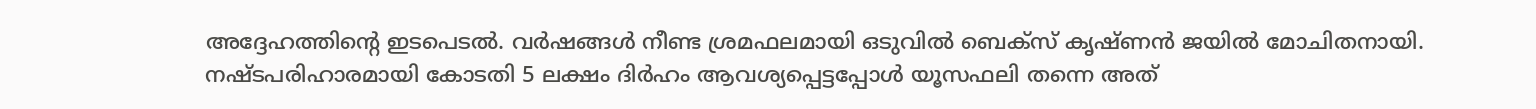അദ്ദേഹത്തിന്റെ ഇടപെടൽ. വർഷങ്ങൾ നീണ്ട ശ്രമഫലമായി ഒടുവിൽ ബെക്സ് കൃഷ്ണൻ ജയിൽ മോചിതനായി. നഷ്ടപരിഹാരമായി കോടതി 5 ലക്ഷം ദിർഹം ആവശ്യപ്പെട്ടപ്പോൾ യൂസഫലി തന്നെ അത്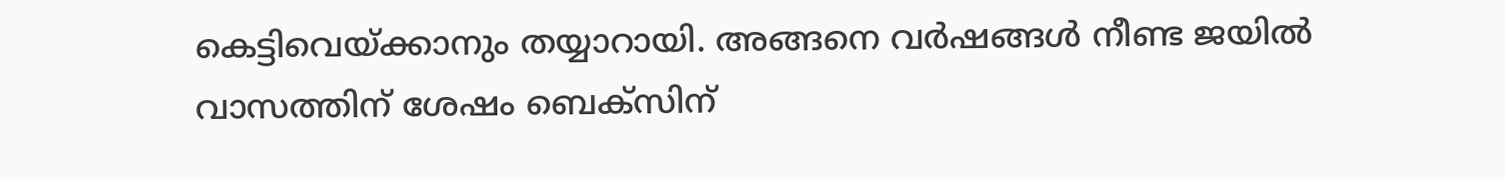കെട്ടിവെയ്ക്കാനും തയ്യാറായി. അങ്ങനെ വർഷങ്ങൾ നീണ്ട ജയിൽ വാസത്തിന് ശേഷം ബെക്സിന്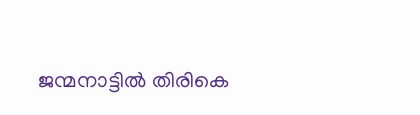ജന്മനാട്ടിൽ തിരികെ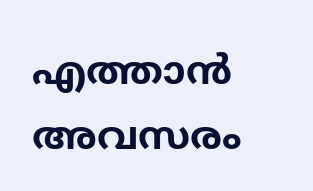എത്താൻ അവസരം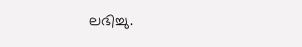ലഭിച്ചു.